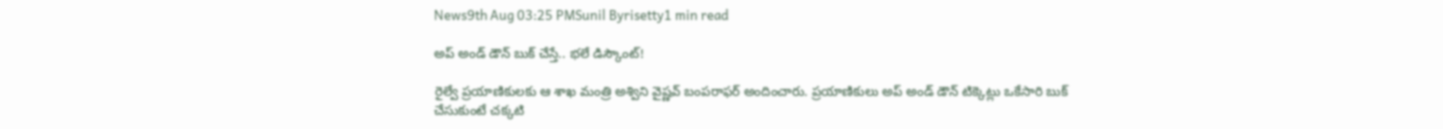News9th Aug 03:25 PMSunil Byrisetty1 min read

అప్ అండ్ డౌన్ బుక్ చేస్తే.. భలే డిస్కౌంట్!

రైల్వే ప్రయాణికులకు ఆ శాఖ మంత్రి అశ్విని వైష్ణవ్ బంపరాఫర్ అందించారు. ప్రయాణికులు అప్‌ అండ్‌ డౌన్‌ టిక్కెట్లు ఒకేసారి బుక్ చేసుకుంటే చక్కటి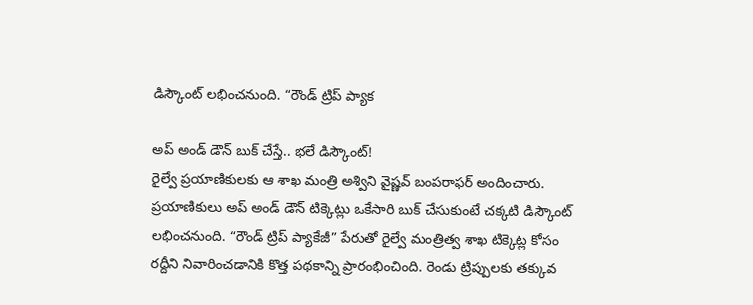డిస్కౌంట్ లభించనుంది. “రౌండ్ ట్రిప్ ప్యాక

అప్ అండ్ డౌన్ బుక్ చేస్తే.. భలే డిస్కౌంట్!
రైల్వే ప్రయాణికులకు ఆ శాఖ మంత్రి అశ్విని వైష్ణవ్ బంపరాఫర్ అందించారు. ప్రయాణికులు అప్‌ అండ్‌ డౌన్‌ టిక్కెట్లు ఒకేసారి బుక్ చేసుకుంటే చక్కటి డిస్కౌంట్ లభించనుంది. “రౌండ్ ట్రిప్ ప్యాకేజీ” పేరుతో రైల్వే మంత్రిత్వ శాఖ టిక్కెట్ల కోసం రద్దీని నివారించడానికి కొత్త పథకాన్ని ప్రారంభించింది. రెండు ట్రిప్పులకు తక్కువ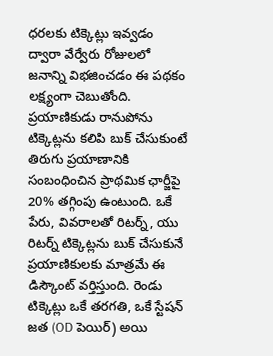ధరలకు టిక్కెట్లు ఇవ్వడం ద్వారా వేర్వేరు రోజులలో జనాన్ని విభజించడం ఈ పథకం లక్ష్యంగా చెబుతోంది. ప్రయాణికుడు రానుపోను టిక్కెట్లను కలిపి బుక్ చేసుకుంటే తిరుగు ప్రయాణానికి సంబంధించిన ప్రాథమిక ఛార్జీపై 20% తగ్గింపు ఉంటుంది. ఒకే పేరు, వివరాలతో రిటర్న్, యు రిటర్న్ టిక్కెట్లను బుక్ చేసుకునే ప్రయాణికులకు మాత్రమే ఈ డిస్కౌంట్ వర్తిస్తుంది. రెండు టిక్కెట్లు ఒకే తరగతి, ఒకే స్టేషన్ జత (OD పెయిర్) అయి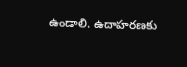ఉండాలి. ఉదాహరణకు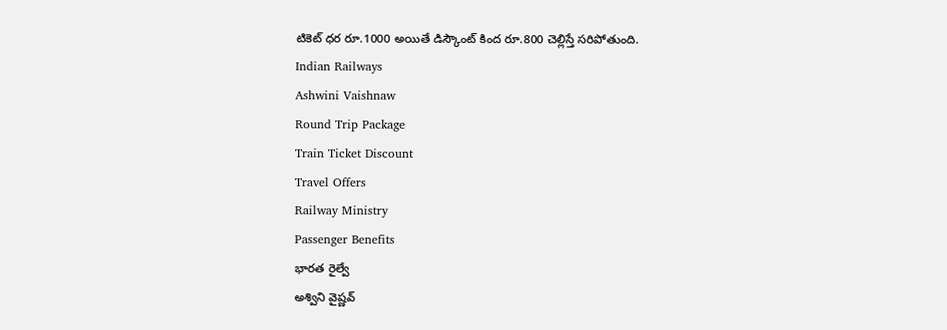టికెట్ ధర రూ.1000 అయితే డిస్కౌంట్ కింద రూ.800 చెల్లిస్తే సరిపోతుంది.
Indian Railways
Ashwini Vaishnaw
Round Trip Package
Train Ticket Discount
Travel Offers
Railway Ministry
Passenger Benefits
భారత రైల్వే
అశ్విని వైష్ణవ్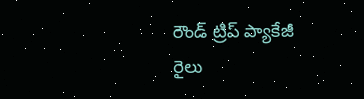రౌండ్ ట్రిప్ ప్యాకేజీ
రైలు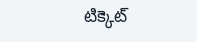టిక్కెట్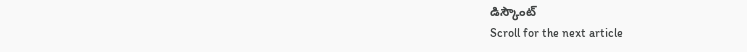డిస్కౌంట్
Scroll for the next article